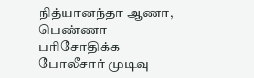நித்யானந்தா ஆணா, பெண்ணா பரிசோதிக்க போலீசார் முடிவு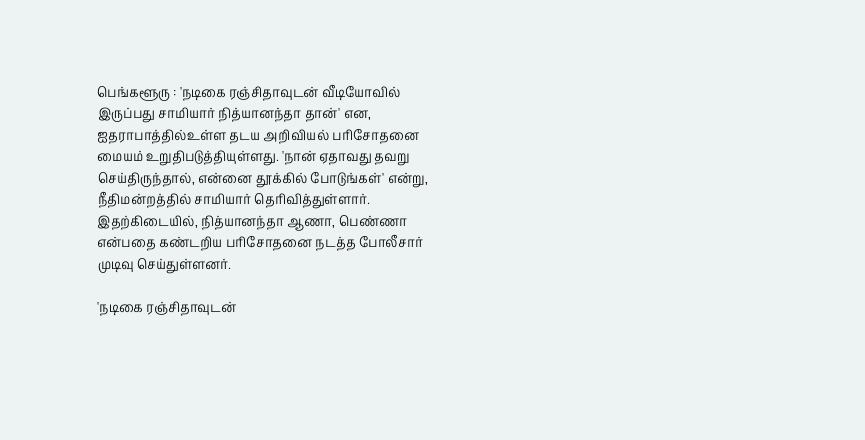பெங்களூரு : 'நடிகை ரஞ்சிதாவுடன் வீடியோவில் இருப்பது சாமியார் நித்யானந்தா தான்' என, ஐதராபாத்தில்உள்ள தடய அறிவியல் பரிசோதனை மையம் உறுதிபடுத்தியுள்ளது. 'நான் ஏதாவது தவறு செய்திருந்தால், என்னை தூக்கில் போடுங்கள்' என்று, நீதிமன்றத்தில் சாமியார் தெரிவித்துள்ளார். இதற்கிடையில், நித்யானந்தா ஆணா, பெண்ணா என்பதை கண்டறிய பரிசோதனை நடத்த போலீசார் முடிவு செய்துள்ளனர்.

'நடிகை ரஞ்சிதாவுடன்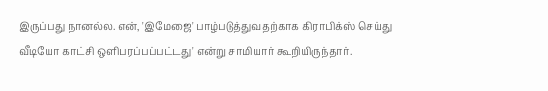இருப்பது நானல்ல. என், 'இமேஜை' பாழ்படுத்துவதற்காக கிராபிக்ஸ் செய்து வீடியோ காட்சி ஒளிபரப்பப்பட்டது' என்று சாமியார் கூறியிருந்தார்.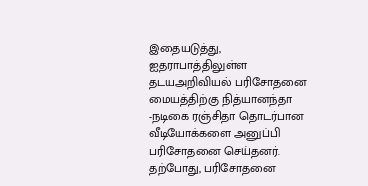இதையடுத்து, ஐதராபாத்திலுள்ள தடயஅறிவியல் பரிசோதனை மையத்திற்கு நித்யானந்தா -நடிகை ரஞ்சிதா தொடர்பான வீடியோக்களை அனுப்பி பரிசோதனை செய்தனர். தற்போது, பரிசோதனை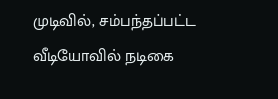முடிவில், சம்பந்தப்பட்ட வீடியோவில் நடிகை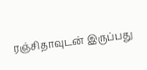ரஞ்சிதாவுடன் இருப்பது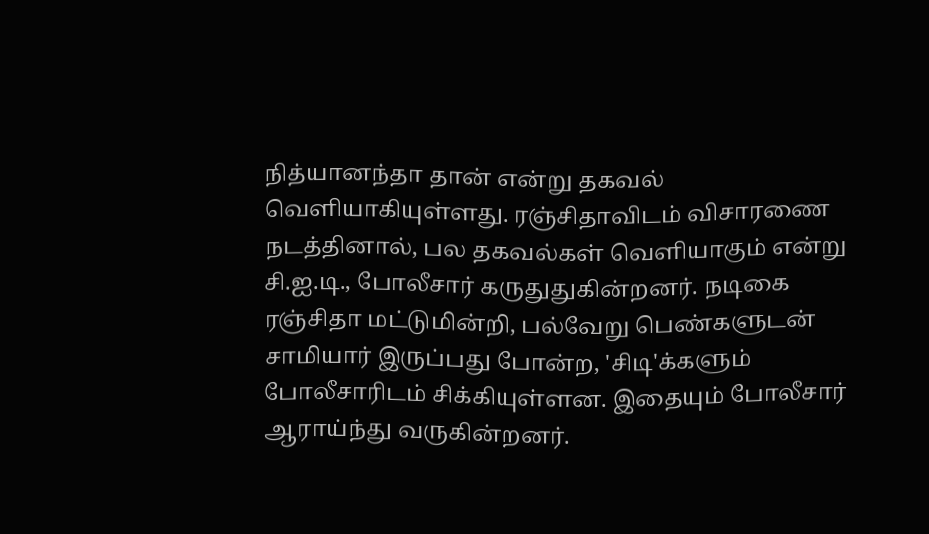நித்யானந்தா தான் என்று தகவல் வெளியாகியுள்ளது. ரஞ்சிதாவிடம் விசாரணை நடத்தினால், பல தகவல்கள் வெளியாகும் என்று சி.ஐ.டி., போலீசார் கருதுதுகின்றனர். நடிகை ரஞ்சிதா மட்டுமின்றி, பல்வேறு பெண்களுடன் சாமியார் இருப்பது போன்ற, 'சிடி'க்களும் போலீசாரிடம் சிக்கியுள்ளன. இதையும் போலீசார் ஆராய்ந்து வருகின்றனர்.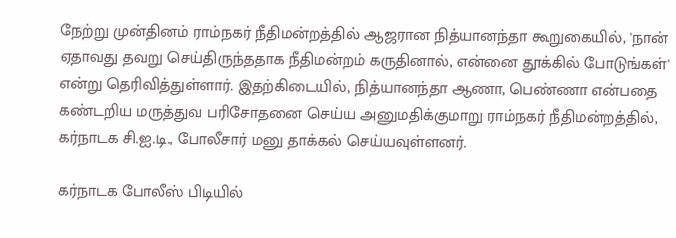நேற்று முன்தினம் ராம்நகர் நீதிமன்றத்தில் ஆஜரான நித்யானந்தா கூறுகையில், 'நான் ஏதாவது தவறு செய்திருந்ததாக நீதிமன்றம் கருதினால், என்னை தூக்கில் போடுங்கள்' என்று தெரிவித்துள்ளார். இதற்கிடையில், நித்யானந்தா ஆணா, பெண்ணா என்பதை கண்டறிய மருத்துவ பரிசோதனை செய்ய அனுமதிக்குமாறு ராம்நகர் நீதிமன்றத்தில், கர்நாடக சி.ஐ.டி., போலீசார் மனு தாக்கல் செய்யவுள்ளனர்.

கர்நாடக போலீஸ் பிடியில்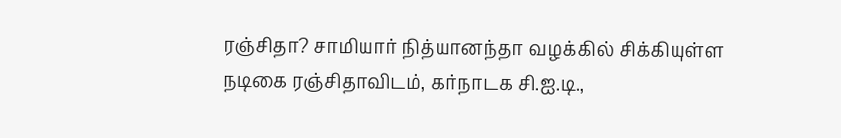ரஞ்சிதா? சாமியார் நித்யானந்தா வழக்கில் சிக்கியுள்ள நடிகை ரஞ்சிதாவிடம், கர்நாடக சி.ஐ.டி.,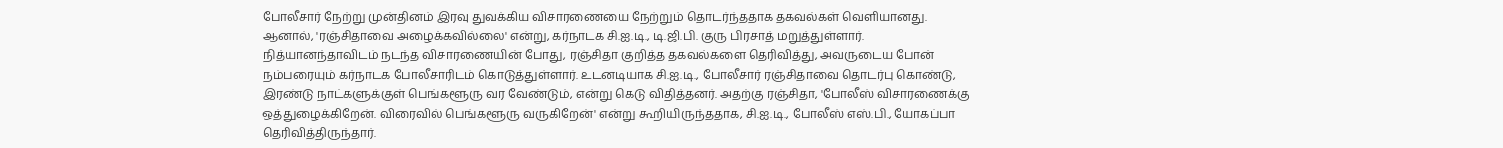போலீசார் நேற்று முன்தினம் இரவு துவக்கிய விசாரணையை நேற்றும் தொடர்ந்ததாக தகவல்கள் வெளியானது. ஆனால், 'ரஞ்சிதாவை அழைக்கவில்லை' என்று, கர்நாடக சி.ஐ.டி., டி.ஜி.பி. குரு பிரசாத் மறுத்துள்ளார். நித்யானந்தாவிடம் நடந்த விசாரணையின் போது, ரஞ்சிதா குறித்த தகவல்களை தெரிவித்து, அவருடைய போன் நம்பரையும் கர்நாடக போலீசாரிடம் கொடுத்துள்ளார். உடனடியாக சி.ஐ.டி., போலீசார் ரஞ்சிதாவை தொடர்பு கொண்டு, இரண்டு நாட்களுக்குள் பெங்களூரு வர வேண்டும், என்று கெடு விதித்தனர். அதற்கு ரஞ்சிதா, 'போலீஸ் விசாரணைக்கு ஒத்துழைக்கிறேன். விரைவில் பெங்களூரு வருகிறேன்' என்று கூறியிருந்ததாக, சி.ஐ.டி., போலீஸ் எஸ்.பி., யோகப்பா தெரிவித்திருந்தார்.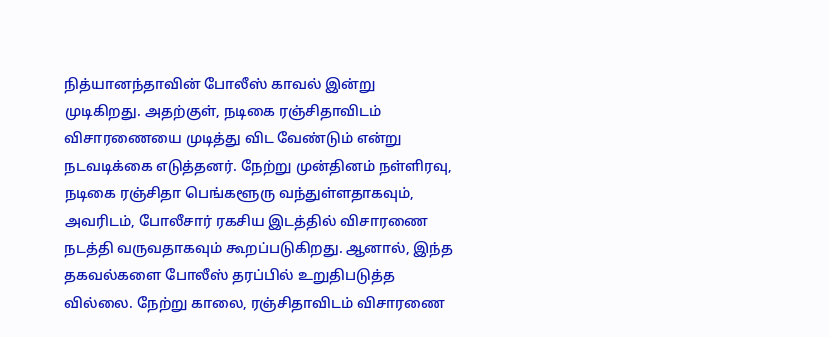நித்யானந்தாவின் போலீஸ் காவல் இன்று முடிகிறது. அதற்குள், நடிகை ரஞ்சிதாவிடம் விசாரணையை முடித்து விட வேண்டும் என்று நடவடிக்கை எடுத்தனர். நேற்று முன்தினம் நள்ளிரவு, நடிகை ரஞ்சிதா பெங்களூரு வந்துள்ளதாகவும், அவரிடம், போலீசார் ரகசிய இடத்தில் விசாரணை நடத்தி வருவதாகவும் கூறப்படுகிறது. ஆனால், இந்த தகவல்களை போலீஸ் தரப்பில் உறுதிபடுத்த வில்லை. நேற்று காலை, ரஞ்சிதாவிடம் விசாரணை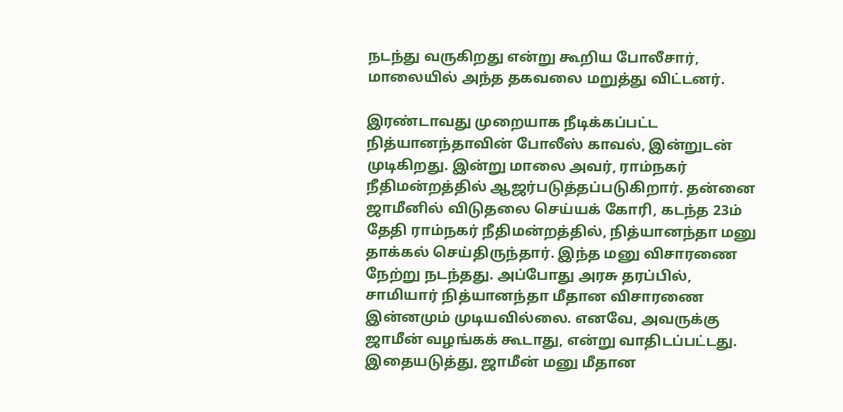நடந்து வருகிறது என்று கூறிய போலீசார், மாலையில் அந்த தகவலை மறுத்து விட்டனர்.

இரண்டாவது முறையாக நீடிக்கப்பட்ட நித்யானந்தாவின் போலீஸ் காவல், இன்றுடன் முடிகிறது. இன்று மாலை அவர், ராம்நகர் நீதிமன்றத்தில் ஆஜர்படுத்தப்படுகிறார். தன்னை ஜாமீனில் விடுதலை செய்யக் கோரி, கடந்த 23ம் தேதி ராம்நகர் நீதிமன்றத்தில், நித்யானந்தா மனு தாக்கல் செய்திருந்தார். இந்த மனு விசாரணை நேற்று நடந்தது. அப்போது அரசு தரப்பில், சாமியார் நித்யானந்தா மீதான விசாரணை இன்னமும் முடியவில்லை. எனவே, அவருக்கு ஜாமீன் வழங்கக் கூடாது, என்று வாதிடப்பட்டது. இதையடுத்து, ஜாமீன் மனு மீதான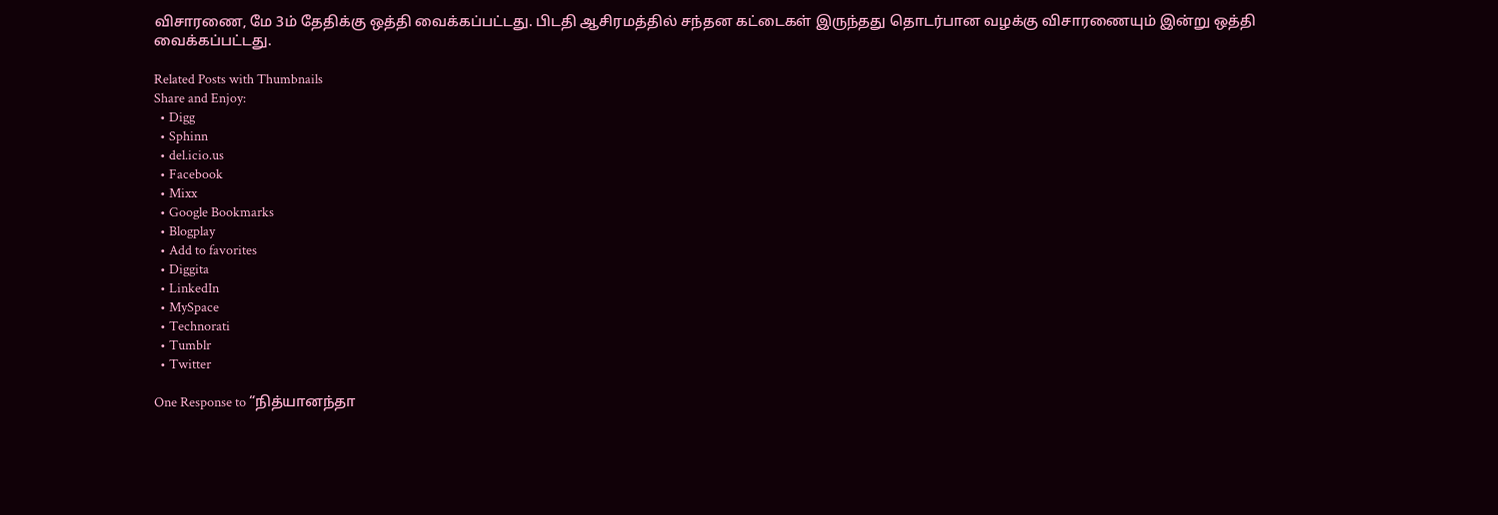விசாரணை, மே 3ம் தேதிக்கு ஒத்தி வைக்கப்பட்டது. பிடதி ஆசிரமத்தில் சந்தன கட்டைகள் இருந்தது தொடர்பான வழக்கு விசாரணையும் இன்று ஒத்தி வைக்கப்பட்டது.

Related Posts with Thumbnails
Share and Enjoy:
  • Digg
  • Sphinn
  • del.icio.us
  • Facebook
  • Mixx
  • Google Bookmarks
  • Blogplay
  • Add to favorites
  • Diggita
  • LinkedIn
  • MySpace
  • Technorati
  • Tumblr
  • Twitter

One Response to “நித்யானந்தா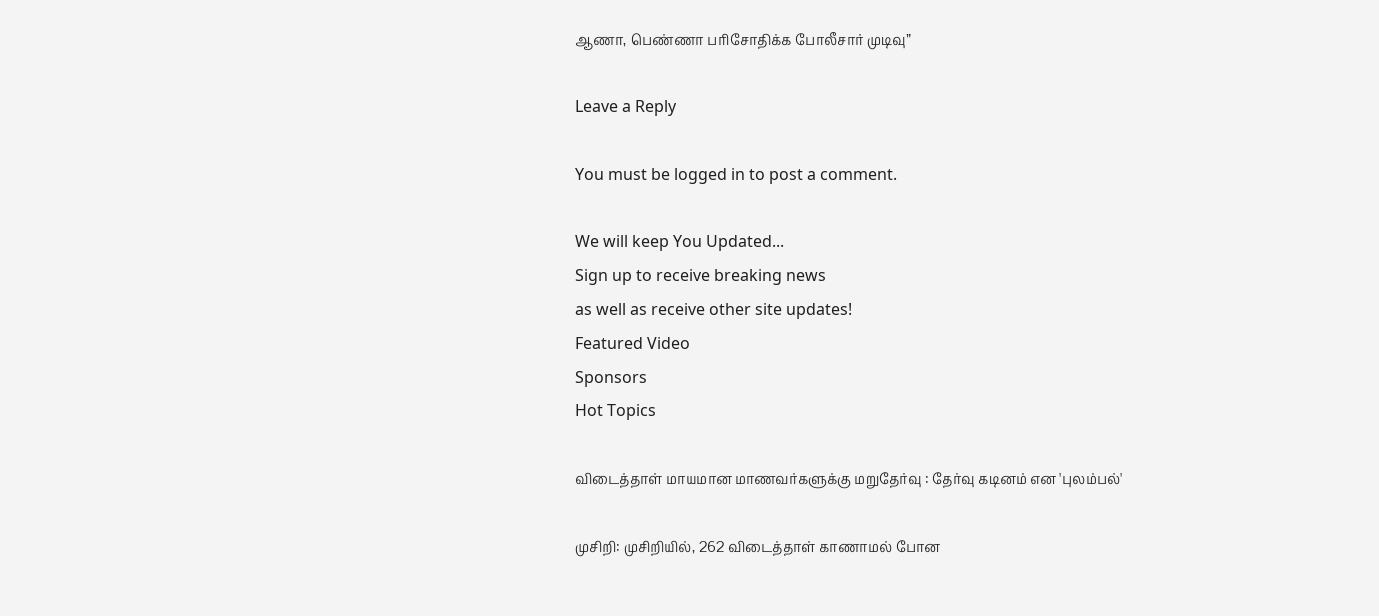ஆணா, பெண்ணா பரிசோதிக்க போலீசார் முடிவு”

Leave a Reply

You must be logged in to post a comment.

We will keep You Updated...
Sign up to receive breaking news
as well as receive other site updates!
Featured Video
Sponsors
Hot Topics

விடைத்தாள் மாயமான மாணவர்களுக்கு மறுதேர்வு : தேர்வு கடினம் என 'புலம்பல்'

முசிறி: முசிறியில், 262 விடைத்தாள் காணாமல் போன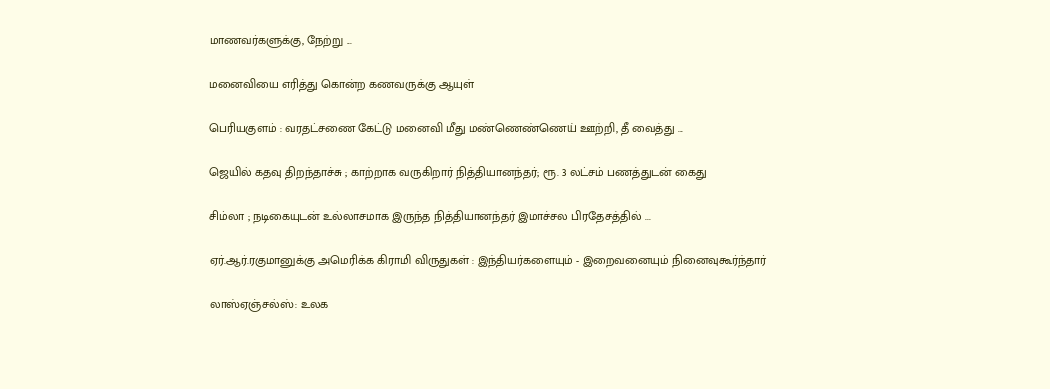மாணவர்களுக்கு, நேற்று ...

மனைவியை எரித்து கொன்ற கணவருக்கு ஆயுள்

பெரியகுளம் : வரதட்சணை கேட்டு மனைவி மீது மண்ணெண்ணெய் ஊற்றி, தீ வைத்து ...

ஜெயில் கதவு திறந்தாச்சு ; காற்றாக வருகிறார் நித்தியானந்தர்; ரூ. 3 லட்சம் பணத்துடன் கைது

சிம்லா ; நடிகையுடன் உல்லாசமாக இருந்த நித்தியானந்தர் இமாச்சல பிரதேசத்தில் ...

ஏர்.ஆர்.ரகுமானுக்கு அமெரிக்க கிராமி விருதுகள் : இந்தியர்களையும் - இறைவனையும் நினைவுகூர்ந்தார்

லாஸ்ஏஞ்சல்ஸ்: உலக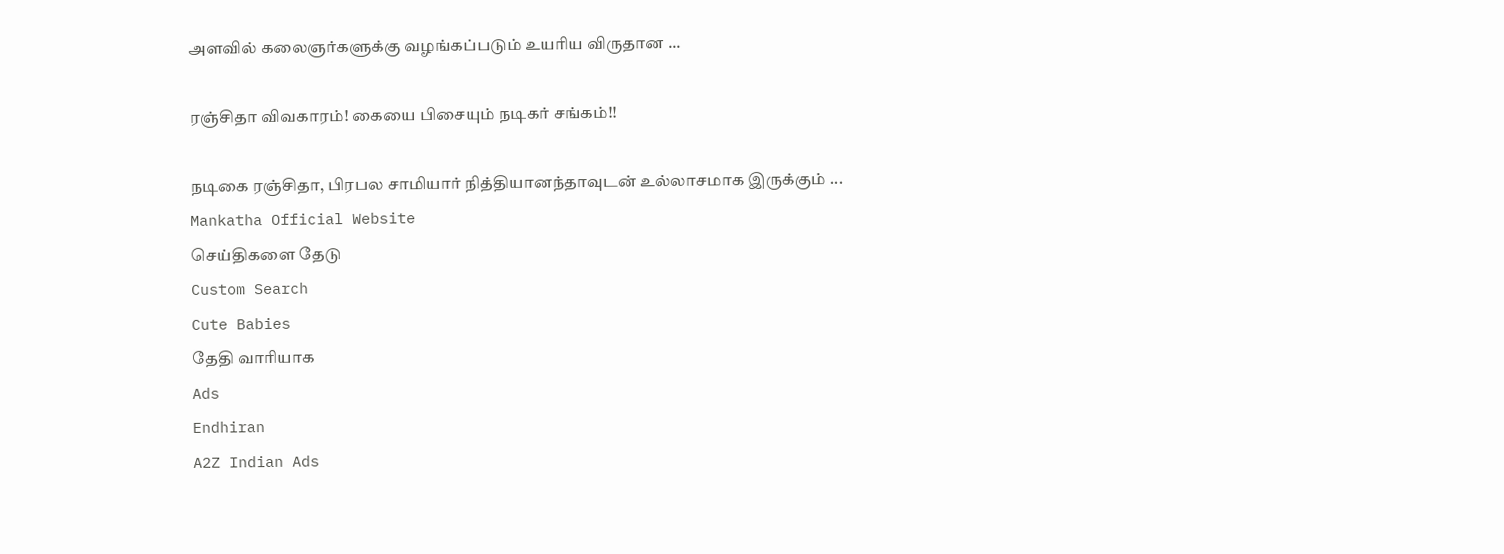அளவில் கலைஞர்களுக்கு வழங்கப்படும் உயரிய விருதான ...

ரஞ்சிதா விவகாரம்! கையை பிசையும் நடிகர் சங்கம்!!

நடிகை ரஞ்சிதா, பிரபல சாமியார் நித்தியானந்தாவுடன் உல்லாசமாக இருக்கும் ...
Mankatha Official Website
செய்திகளை தேடு
Custom Search
Cute Babies
தேதி வாரியாக
Ads
Endhiran
A2Z Indian Ads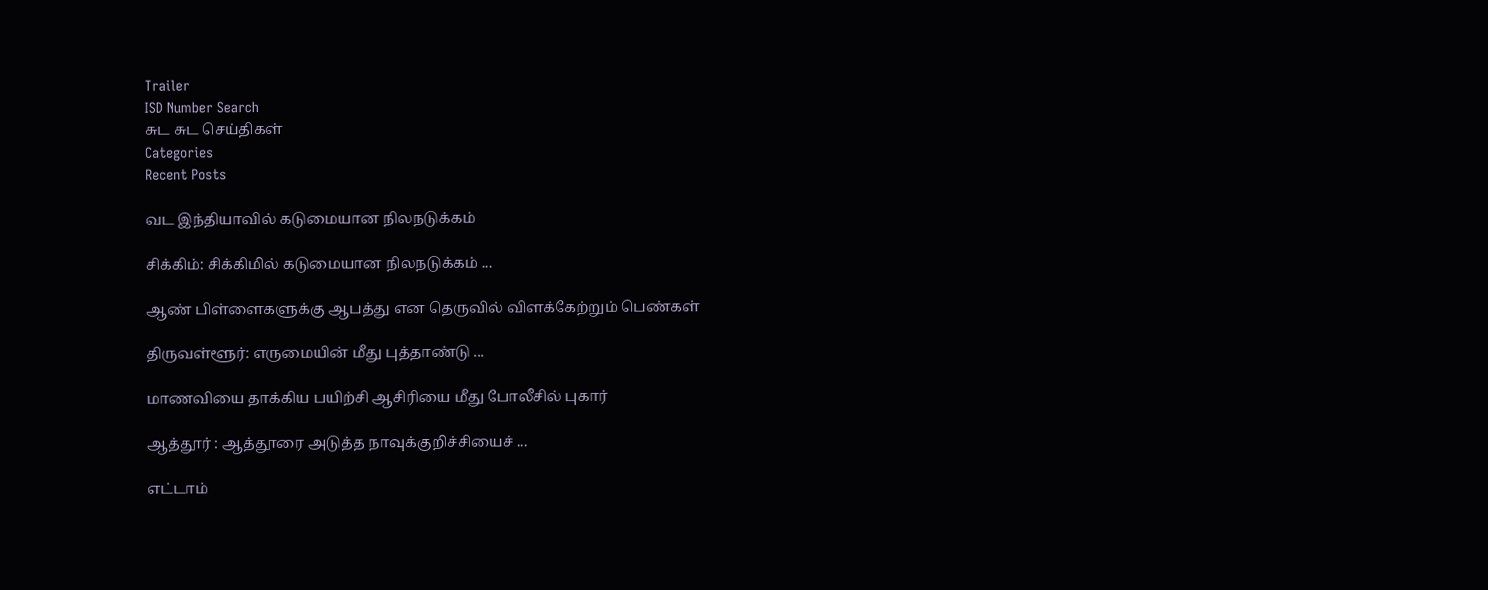Trailer
ISD Number Search
சுட சுட செய்திகள்
Categories
Recent Posts

வட இந்தியாவில் கடுமையான நிலநடுக்கம்

சிக்கிம்: சிக்கிமில் கடுமையான நிலநடுக்கம் ...

ஆண் பிள்ளைகளுக்கு ஆபத்து என தெருவில் விளக்கேற்றும் பெண்கள்

திருவள்ளூர்: எருமையின் மீது புத்தாண்டு ...

மாணவியை தாக்கிய பயிற்சி ஆசிரியை மீது போலீசில் புகார்

ஆத்தூர் : ஆத்தூரை அடுத்த நாவுக்குறிச்சியைச் ...

எட்டாம்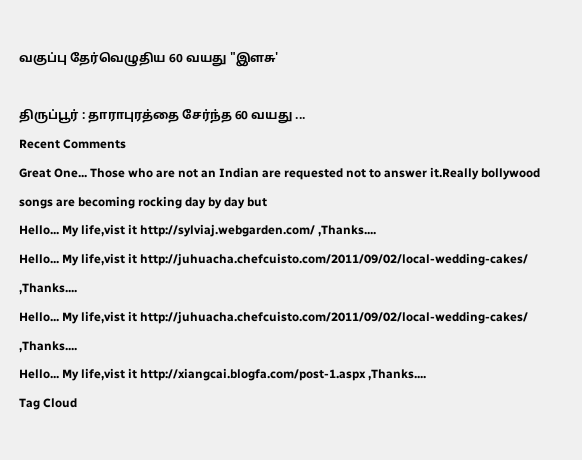வகுப்பு தேர்வெழுதிய 60 வயது "இளசு'

திருப்பூர் : தாராபுரத்தை சேர்ந்த 60 வயது ...
Recent Comments
Great One... Those who are not an Indian are requested not to answer it.Really bollywood songs are becoming rocking day by day but
Hello... My life,vist it http://sylviaj.webgarden.com/ ,Thanks....
Hello... My life,vist it http://juhuacha.chefcuisto.com/2011/09/02/local-wedding-cakes/ ,Thanks....
Hello... My life,vist it http://juhuacha.chefcuisto.com/2011/09/02/local-wedding-cakes/ ,Thanks....
Hello... My life,vist it http://xiangcai.blogfa.com/post-1.aspx ,Thanks....
Tag Cloud